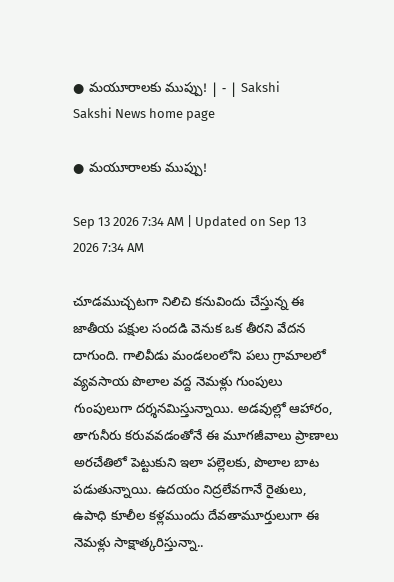● మయూరాలకు ముప్పు! | - | Sakshi
Sakshi News home page

● మయూరాలకు ముప్పు!

Sep 13 2026 7:34 AM | Updated on Sep 13 2026 7:34 AM

చూడముచ్చటగా నిలిచి కనువిందు చేస్తున్న ఈ జాతీయ పక్షుల సందడి వెనుక ఒక తీరని వేదన దాగుంది. గాలివీడు మండలంలోని పలు గ్రామాలలో వ్యవసాయ పొలాల వద్ద నెమళ్లు గుంపులు గుంపులుగా దర్శనమిస్తున్నాయి. అడవుల్లో ఆహారం, తాగునీరు కరువవడంతోనే ఈ మూగజీవాలు ప్రాణాలు అరచేతిలో పెట్టుకుని ఇలా పల్లెలకు, పొలాల బాట పడుతున్నాయి. ఉదయం నిద్రలేవగానే రైతులు, ఉపాధి కూలీల కళ్లముందు దేవతామూర్తులుగా ఈ నెమళ్లు సాక్షాత్కరిస్తున్నా..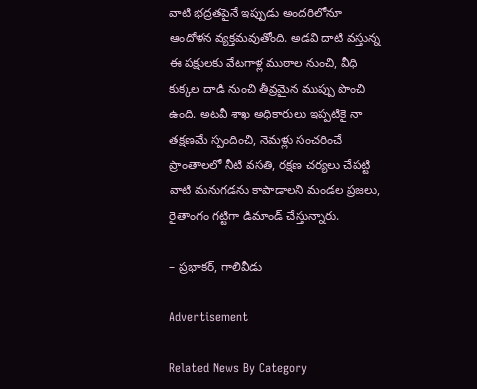వాటి భద్రతపైనే ఇప్పుడు అందరిలోనూ ఆందోళన వ్యక్తమవుతోంది. అడవి దాటి వస్తున్న ఈ పక్షులకు వేటగాళ్ల ముఠాల నుంచి, వీధి కుక్కల దాడి నుంచి తీవ్రమైన ముప్పు పొంచి ఉంది. అటవీ శాఖ అధికారులు ఇప్పటికై నా తక్షణమే స్పందించి, నెమళ్లు సంచరించే ప్రాంతాలలో నీటి వసతి, రక్షణ చర్యలు చేపట్టి వాటి మనుగడను కాపాడాలని మండల ప్రజలు, రైతాంగం గట్టిగా డిమాండ్‌ చేస్తున్నారు.

– ప్రభాకర్‌, గాలివీడు

Advertisement

Related News By Category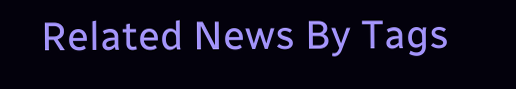Related News By Tags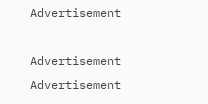Advertisement

Advertisement
Advertisement